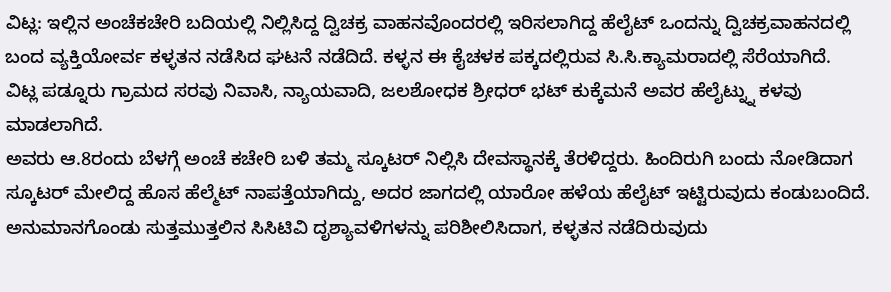ವಿಟ್ಲ: ಇಲ್ಲಿನ ಅಂಚೆಕಚೇರಿ ಬದಿಯಲ್ಲಿ ನಿಲ್ಲಿಸಿದ್ದ ದ್ವಿಚಕ್ರ ವಾಹನವೊಂದರಲ್ಲಿ ಇರಿಸಲಾಗಿದ್ದ ಹೆಲೈಟ್ ಒಂದನ್ನು ದ್ವಿಚಕ್ರವಾಹನದಲ್ಲಿ ಬಂದ ವ್ಯಕ್ತಿಯೋರ್ವ ಕಳ್ಳತನ ನಡೆಸಿದ ಘಟನೆ ನಡೆದಿದೆ. ಕಳ್ಳನ ಈ ಕೈಚಳಕ ಪಕ್ಕದಲ್ಲಿರುವ ಸಿ.ಸಿ.ಕ್ಯಾಮರಾದಲ್ಲಿ ಸೆರೆಯಾಗಿದೆ.
ವಿಟ್ಲ ಪಡ್ನೂರು ಗ್ರಾಮದ ಸರವು ನಿವಾಸಿ, ನ್ಯಾಯವಾದಿ, ಜಲಶೋಧಕ ಶ್ರೀಧರ್ ಭಟ್ ಕುಕ್ಕೆಮನೆ ಅವರ ಹೆಲೈಟ್ನ್ನು ಕಳವು ಮಾಡಲಾಗಿದೆ.
ಅವರು ಆ.8ರಂದು ಬೆಳಗ್ಗೆ ಅಂಚೆ ಕಚೇರಿ ಬಳಿ ತಮ್ಮ ಸ್ಕೂಟರ್ ನಿಲ್ಲಿಸಿ ದೇವಸ್ಥಾನಕ್ಕೆ ತೆರಳಿದ್ದರು. ಹಿಂದಿರುಗಿ ಬಂದು ನೋಡಿದಾಗ ಸ್ಕೂಟರ್ ಮೇಲಿದ್ದ ಹೊಸ ಹೆಲ್ಮೆಟ್ ನಾಪತ್ತೆಯಾಗಿದ್ದು, ಅದರ ಜಾಗದಲ್ಲಿ ಯಾರೋ ಹಳೆಯ ಹೆಲೈಟ್ ಇಟ್ಟಿರುವುದು ಕಂಡುಬಂದಿದೆ. ಅನುಮಾನಗೊಂಡು ಸುತ್ತಮುತ್ತಲಿನ ಸಿಸಿಟಿವಿ ದೃಶ್ಯಾವಳಿಗಳನ್ನು ಪರಿಶೀಲಿಸಿದಾಗ, ಕಳ್ಳತನ ನಡೆದಿರುವುದು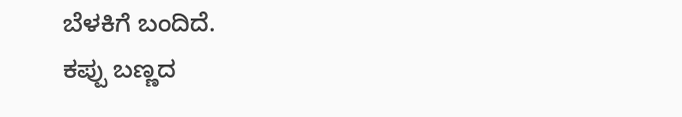ಬೆಳಕಿಗೆ ಬಂದಿದೆ.
ಕಪ್ಪು ಬಣ್ಣದ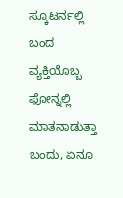ಸ್ಕೂಟರ್ನಲ್ಲಿ ಬಂದ ವ್ಯಕ್ತಿಯೊಬ್ಬ ಫೋನ್ನಲ್ಲಿ ಮಾತನಾಡುತ್ತಾ ಬಂದು, ಏನೂ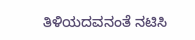ತಿಳಿಯದವನಂತೆ ನಟಿಸಿ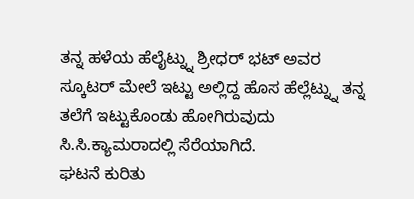ತನ್ನ ಹಳೆಯ ಹೆಲೈಟ್ನ್ನು ಶ್ರೀಧರ್ ಭಟ್ ಅವರ ಸ್ಕೂಟರ್ ಮೇಲೆ ಇಟ್ಟು ಅಲ್ಲಿದ್ದ ಹೊಸ ಹೆಲ್ಲೆಟ್ನ್ನು ತನ್ನ ತಲೆಗೆ ಇಟ್ಟುಕೊಂಡು ಹೋಗಿರುವುದು ಸಿ.ಸಿ.ಕ್ಯಾಮರಾದಲ್ಲಿ ಸೆರೆಯಾಗಿದೆ.
ಘಟನೆ ಕುರಿತು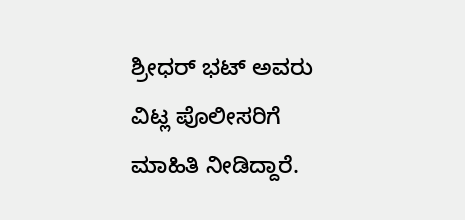ಶ್ರೀಧರ್ ಭಟ್ ಅವರು ವಿಟ್ಲ ಪೊಲೀಸರಿಗೆ ಮಾಹಿತಿ ನೀಡಿದ್ದಾರೆ.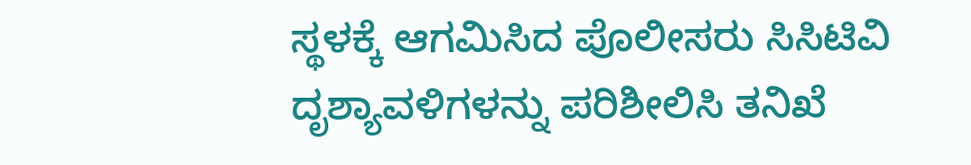ಸ್ಥಳಕ್ಕೆ ಆಗಮಿಸಿದ ಪೊಲೀಸರು ಸಿಸಿಟಿವಿ ದೃಶ್ಯಾವಳಿಗಳನ್ನು ಪರಿಶೀಲಿಸಿ ತನಿಖೆ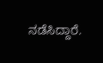ನಡೆಸಿದ್ದಾರೆ.